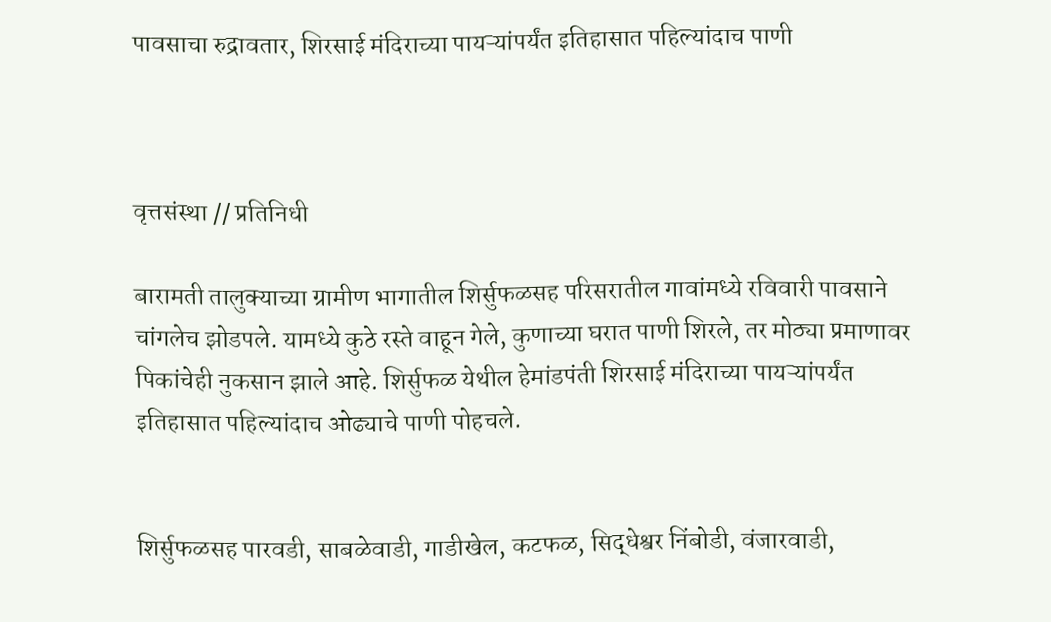पावसाचा रुद्रावतार, शिरसाई मंदिराच्या पायऱ्यांपर्यंत इतिहासात पहिल्यांदाच पाणी



वृत्तसंस्था // प्रतिनिधी

बारामती तालुक्‍याच्या ग्रामीण भागातील शिर्सुफळसह परिसरातील गावांमध्ये रविवारी पावसाने चांगलेच झोडपले. यामध्ये कुठे रस्ते वाहून गेले, कुणाच्या घरात पाणी शिरले, तर मोठ्या प्रमाणावर पिकांचेही नुकसान झाले आहे. शिर्सुफळ येथील हेमांडपंती शिरसाई मंदिराच्या पायऱ्यांपर्यंत इतिहासात पहिल्यांदाच ओढ्याचे पाणी पोहचले.


शिर्सुफळसह पारवडी, साबळेवाडी, गाडीखेल, कटफळ, सिद्धेश्वर निंबोडी, वंजारवाडी,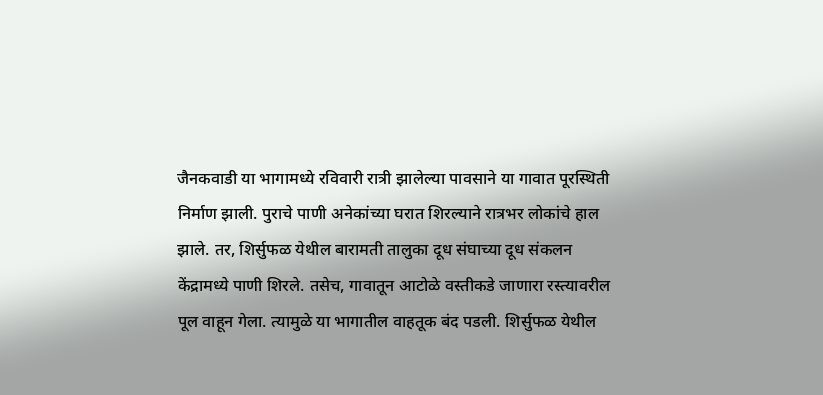जैनकवाडी या भागामध्ये रविवारी रात्री झालेल्या पावसाने या गावात पूरस्थिती निर्माण झाली. पुराचे पाणी अनेकांच्या घरात शिरल्याने रात्रभर लोकांचे हाल झाले. तर, शिर्सुफळ येथील बारामती तालुका दूध संघाच्या दूध संकलन केंद्रामध्ये पाणी शिरले. तसेच, गावातून आटोळे वस्तीकडे जाणारा रस्त्यावरील पूल वाहून गेला. त्यामुळे या भागातील वाहतूक बंद पडली. शिर्सुफळ येथील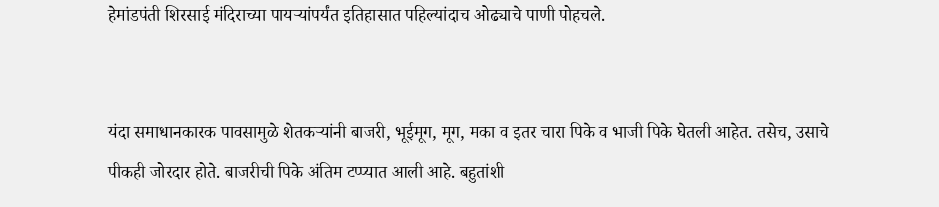हेमांडपंती शिरसाई मंदिराच्या पायऱ्यांपर्यंत इतिहासात पहिल्यांदाच ओढ्याचे पाणी पोहचले.


यंदा समाधानकारक पावसामुळे शेतकऱ्यांनी बाजरी, भूईमूग, मूग, मका व इतर चारा पिके व भाजी पिके घेतली आहेत. तसेच, उसाचे पीकही जोरदार होते. बाजरीची पिके अंतिम टप्प्यात आली आहे. बहुतांशी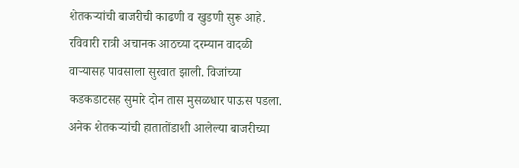शेतकऱ्यांची बाजरीची काढणी व खुडणी सुरू आहे. रविवारी रात्री अचानक आठच्या दरम्यान वादळी वाऱ्यासह पावसाला सुरवात झाली. विजांच्या कडकडाटसह सुमारे दोन तास मुसळधार पाऊस पडला. अनेक शेतकऱ्यांची हातातोंडाशी आलेल्या बाजरीच्या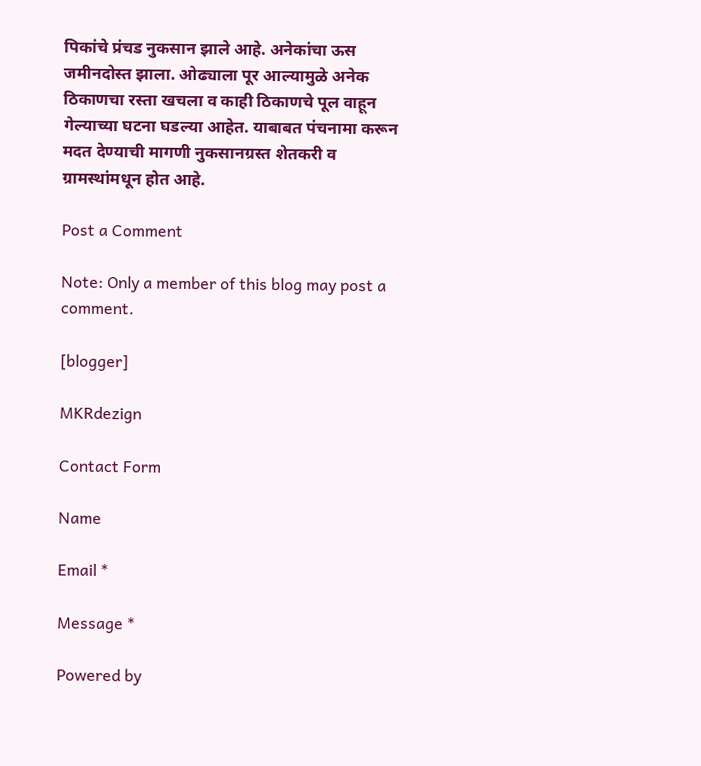पिकांचे प्रंचड नुकसान झाले आहे. अनेकांचा ऊस जमीनदोस्त झाला. ओढ्याला पूर आल्यामुळे अनेक ठिकाणचा रस्ता खचला व काही ठिकाणचे पूल वाहून गेल्याच्या घटना घडल्या आहेत. याबाबत पंचनामा करून मदत देण्याची मागणी नुकसानग्रस्त शेतकरी व ग्रामस्थांमधून होत आहे.

Post a Comment

Note: Only a member of this blog may post a comment.

[blogger]

MKRdezign

Contact Form

Name

Email *

Message *

Powered by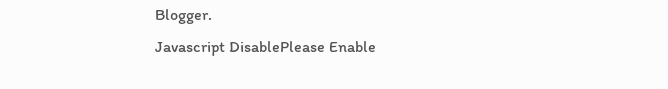Blogger.
Javascript DisablePlease Enable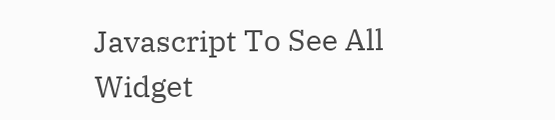Javascript To See All Widget